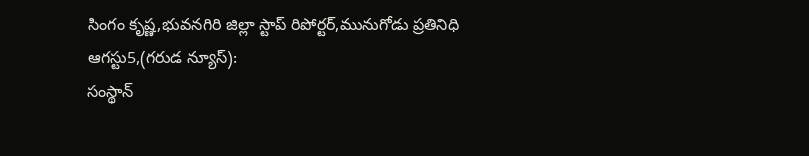సింగం కృష్ణ,భువనగిరి జిల్లా స్టాప్ రిపోర్టర్,మునుగోడు ప్రతినిధి ఆగస్టు5,(గరుడ న్యూస్):
సంస్థాన్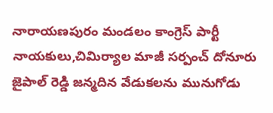నారాయణపురం మండలం కాంగ్రెస్ పార్టీ నాయకులు,చిమిర్యాల మాజీ సర్పంచ్ దోనూరు జైపాల్ రెడ్డి జన్మదిన వేడుకలను మునుగోడు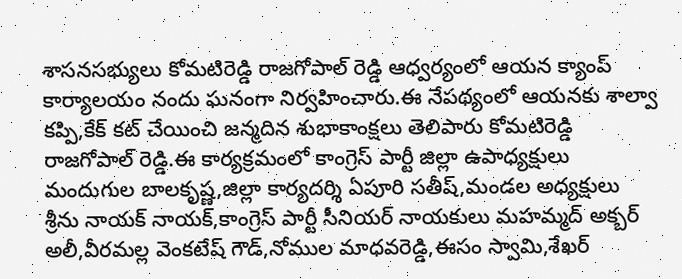శాసనసభ్యులు కోమటిరెడ్డి రాజగోపాల్ రెడ్డి ఆధ్వర్యంలో ఆయన క్యాంప్ కార్యాలయం నందు ఘనంగా నిర్వహించారు.ఈ నేపథ్యంలో ఆయనకు శాల్వా కప్పి,కేక్ కట్ చేయించి జన్మదిన శుభాకాంక్షలు తెలిపారు కోమటిరెడ్డి రాజగోపాల్ రెడ్డి.ఈ కార్యక్రమంలో కాంగ్రెస్ పార్టీ జిల్లా ఉపాధ్యక్షులు మందుగుల బాలకృష్ణ,జిల్లా కార్యదర్శి ఏపూరి సతీష్,మండల అధ్యక్షులు శ్రీను నాయక్ నాయక్,కాంగ్రెస్ పార్టీ సీనియర్ నాయకులు మహమ్మద్ అక్బర్ అలీ,వీరమల్ల వెంకటేష్ గౌడ్,నోముల మాధవరెడ్డి,ఈసం స్వామి,శేఖర్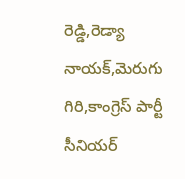రెడ్డి,రెడ్యా నాయక్,మెరుగు గిరి,కాంగ్రెస్ పార్టీ సీనియర్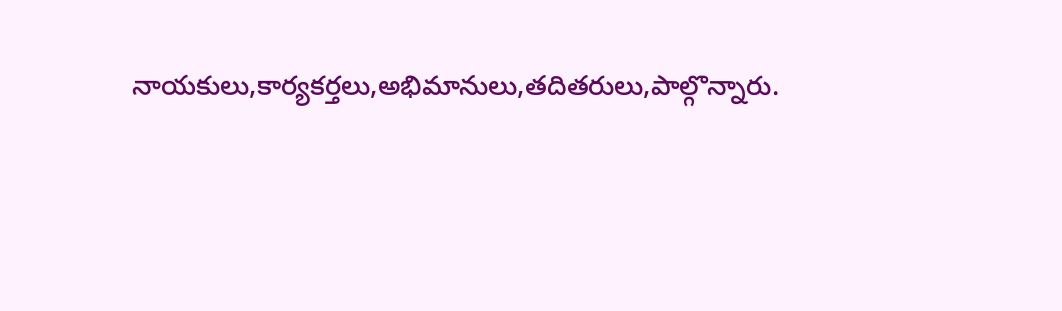నాయకులు,కార్యకర్తలు,అభిమానులు,తదితరులు,పాల్గొన్నారు.